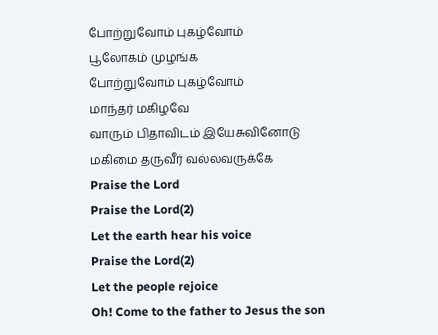போற்றுவோம் புகழ்வோம்
பூலோகம் முழங்க
போற்றுவோம் புகழ்வோம்
மாந்தர் மகிழவே
வாரும் பிதாவிடம் இயேசுவினோடு
மகிமை தருவீர் வல்லவருக்கே
Praise the Lord
Praise the Lord(2)
Let the earth hear his voice
Praise the Lord(2)
Let the people rejoice
Oh! Come to the father to Jesus the son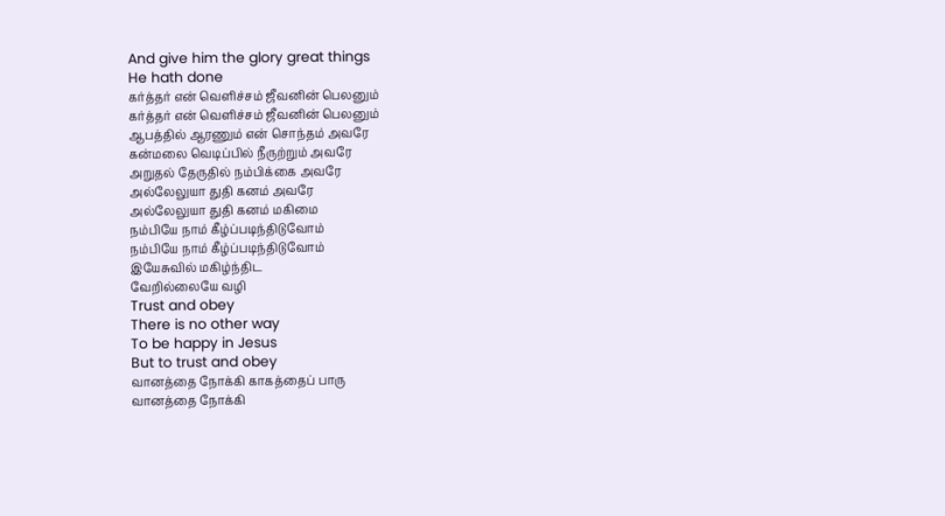And give him the glory great things
He hath done
கர்த்தர் என் வெளிச்சம் ஜீவனின் பெலனும்
கர்த்தர் என் வெளிச்சம் ஜீவனின் பெலனும்
ஆபத்தில் ஆரணும் என் சொந்தம் அவரே
கன்மலை வெடிப்பில் நீருற்றும் அவரே
அறுதல் தேருதில் நம்பிக்கை அவரே
அல்லேலுயா துதி கனம் அவரே
அல்லேலுயா துதி கனம் மகிமை
நம்பியே நாம் கீழ்ப்படிந்திடுவோம்
நம்பியே நாம் கீழ்ப்படிந்திடுவோம்
இயேசுவில் மகிழ்ந்திட
வேறில்லையே வழி
Trust and obey
There is no other way
To be happy in Jesus
But to trust and obey
வானத்தை நோக்கி காகத்தைப் பாரு
வானத்தை நோக்கி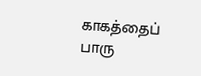காகத்தைப் பாரு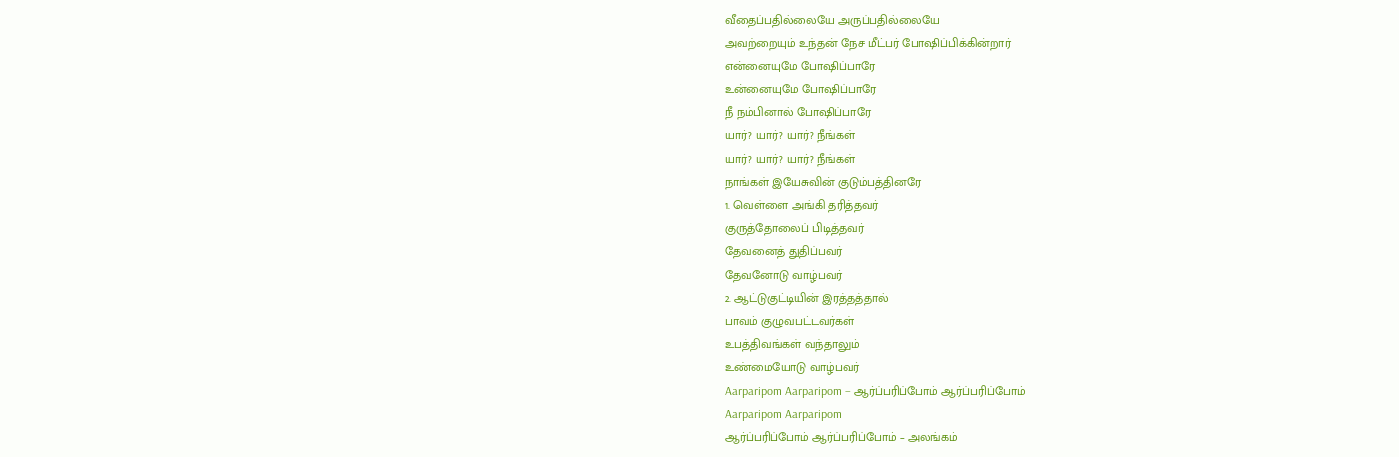வீதைப்பதில்லையே அருப்பதில்லையே
அவற்றையும் உந்தன் நேச மீட்பர் போஷிப்பிக்கின்றார்
என்னையுமே போஷிப்பாரே
உன்னையுமே போஷிப்பாரே
நீ நம்பினால் போஷிப்பாரே
யார்? யார்? யார்? நீங்கள்
யார்? யார்? யார்? நீங்கள்
நாங்கள் இயேசுவின் குடும்பத்தினரே
1. வெள்ளை அங்கி தரித்தவர்
குருத்தோலைப் பிடித்தவர்
தேவனைத் துதிப்பவர்
தேவனோடு வாழ்பவர்
2. ஆட்டுகுட்டியின் இரத்தத்தால்
பாவம் குழுவபட்டவர்கள்
உபத்திவங்கள் வந்தாலும்
உண்மையோடு வாழ்பவர்
Aarparipom Aarparipom – ஆர்ப்பரிப்போம் ஆர்ப்பரிப்போம்
Aarparipom Aarparipom
ஆர்ப்பரிப்போம் ஆர்ப்பரிப்போம் – அலங்கம்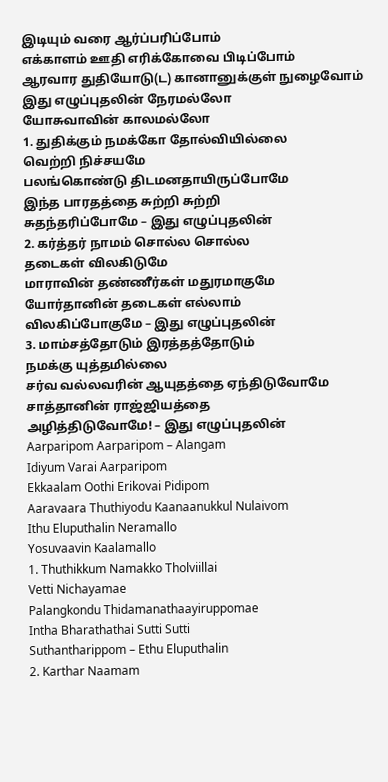இடியும் வரை ஆர்ப்பரிப்போம்
எக்காளம் ஊதி எரிக்கோவை பிடிப்போம்
ஆரவார துதியோடு(ட) கானானுக்குள் நுழைவோம்
இது எழுப்புதலின் நேரமல்லோ
யோசுவாவின் காலமல்லோ
1. துதிக்கும் நமக்கோ தோல்வியில்லை
வெற்றி நிச்சயமே
பலங்கொண்டு திடமனதாயிருப்போமே
இந்த பாரதத்தை சுற்றி சுற்றி
சுதந்தரிப்போமே – இது எழுப்புதலின்
2. கர்த்தர் நாமம் சொல்ல சொல்ல
தடைகள் விலகிடுமே
மாராவின் தண்ணீர்கள் மதுரமாகுமே
யோர்தானின் தடைகள் எல்லாம்
விலகிப்போகுமே – இது எழுப்புதலின்
3. மாம்சத்தோடும் இரத்தத்தோடும்
நமக்கு யுத்தமில்லை
சர்வ வல்லவரின் ஆயுதத்தை ஏந்திடுவோமே
சாத்தானின் ராஜ்ஜியத்தை
அழித்திடுவோமே! – இது எழுப்புதலின்
Aarparipom Aarparipom – Alangam
Idiyum Varai Aarparipom
Ekkaalam Oothi Erikovai Pidipom
Aaravaara Thuthiyodu Kaanaanukkul Nulaivom
Ithu Eluputhalin Neramallo
Yosuvaavin Kaalamallo
1. Thuthikkum Namakko Tholviillai
Vetti Nichayamae
Palangkondu Thidamanathaayiruppomae
Intha Bharathathai Sutti Sutti
Suthantharippom – Ethu Eluputhalin
2. Karthar Naamam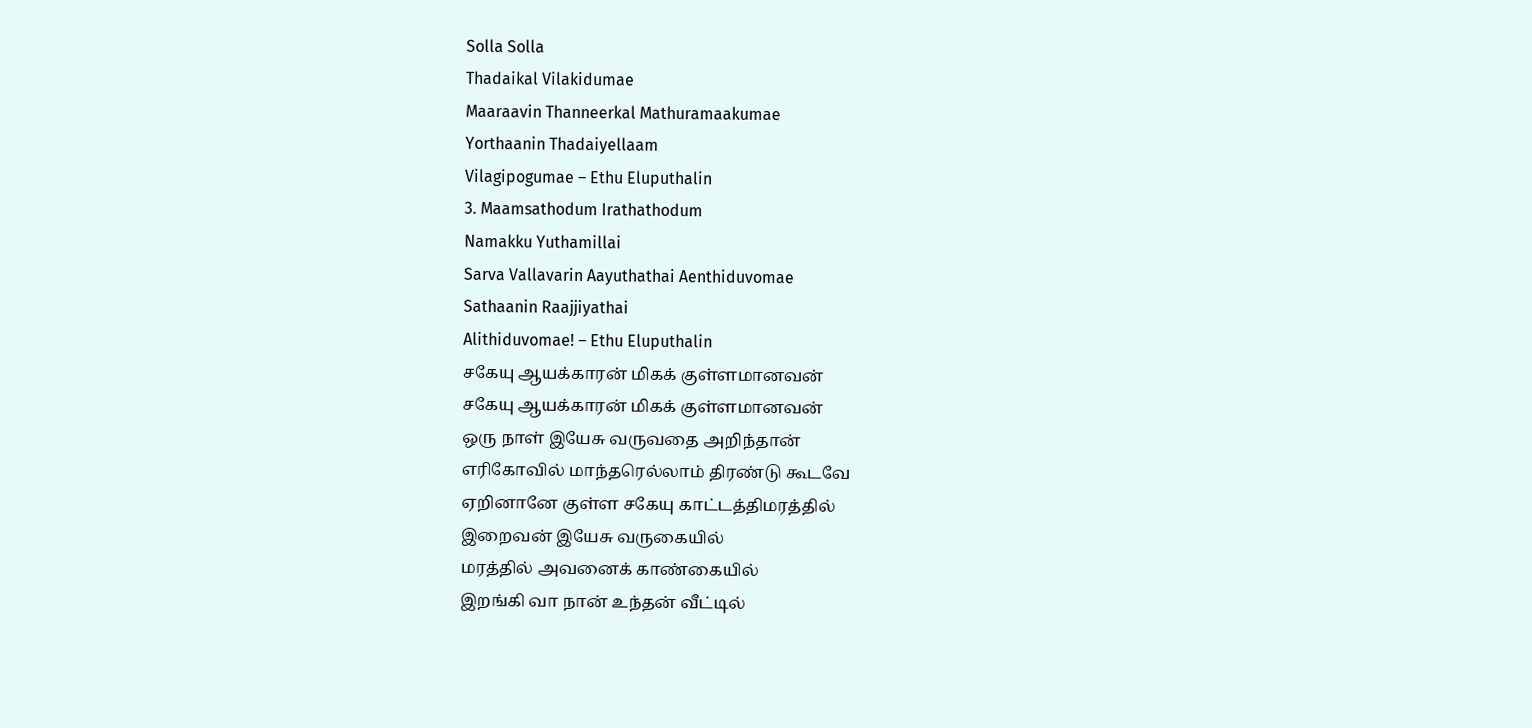Solla Solla
Thadaikal Vilakidumae
Maaraavin Thanneerkal Mathuramaakumae
Yorthaanin Thadaiyellaam
Vilagipogumae – Ethu Eluputhalin
3. Maamsathodum Irathathodum
Namakku Yuthamillai
Sarva Vallavarin Aayuthathai Aenthiduvomae
Sathaanin Raajjiyathai
Alithiduvomae! – Ethu Eluputhalin
சகேயு ஆயக்காரன் மிகக் குள்ளமானவன்
சகேயு ஆயக்காரன் மிகக் குள்ளமானவன்
ஒரு நாள் இயேசு வருவதை அறிந்தான்
எரிகோவில் மாந்தரெல்லாம் திரண்டு கூடவே
ஏறினானே குள்ள சகேயு காட்டத்திமரத்தில்
இறைவன் இயேசு வருகையில்
மரத்தில் அவனைக் காண்கையில்
இறங்கி வா நான் உந்தன் வீட்டில்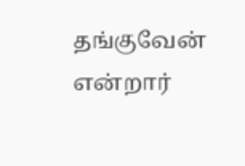தங்குவேன் என்றார்